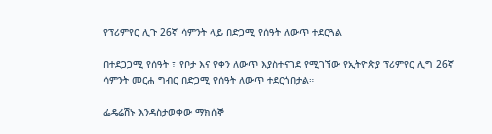የፕሪምየር ሊጉ 26ኛ ሳምንት ላይ በድጋሚ የሰዓት ለውጥ ተደርጓል

በተደጋጋሚ የሰዓት ፣ የቦታ እና የቀን ለውጥ እያስተናገደ የሚገኘው የኢትዮጵያ ፕሪምየር ሊግ 26ኛ ሳምንት መርሐ ግብር በድጋሚ የሰዓት ለውጥ ተደርጎበታል።

ፌዴሬሽኑ እንዳስታወቀው ማክሰኞ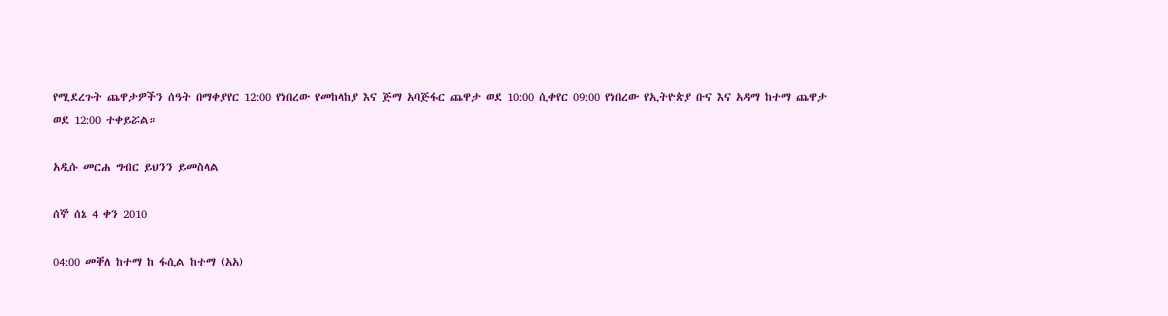የሚደረጉት ጨዋታዎችን ሰዓት በማቀያየር 12:00 የነበረው የመከላከያ እና ጅማ አባጅፋር ጨዋታ ወደ 10:00 ሲቀየር 09:00 የነበረው የኢትዮጵያ ቡና እና አዳማ ከተማ ጨዋታ ወደ 12:00 ተቀይሯል።

አዲሱ መርሐ ግብር ይህንን ይመስላል

ሰኞ ሰኔ 4 ቀን 2010

04:00 መቐለ ከተማ ከ ፋሲል ከተማ (አአ)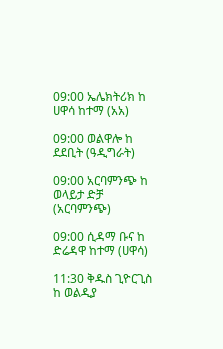09:00 ኤሌክትሪክ ከ ሀዋሳ ከተማ (አአ)

09:00 ወልዋሎ ከ ደደቢት (ዓዲግራት)

09:00 አርባምንጭ ከ ወላይታ ድቻ (አርባምንጭ)

09:00 ሲዳማ ቡና ከ ድሬዳዋ ከተማ (ሀዋሳ)

11:30 ቅዱስ ጊዮርጊስ ከ ወልዲያ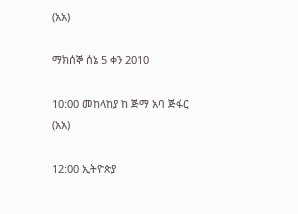(አአ)

ማክሰኞ ሰኔ 5 ቀን 2010

10:00 መከላከያ ከ ጅማ አባ ጅፋር (አአ)

12:00 ኢትዮጵያ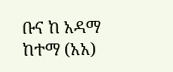ቡና ከ አዳማ ከተማ (አአ)